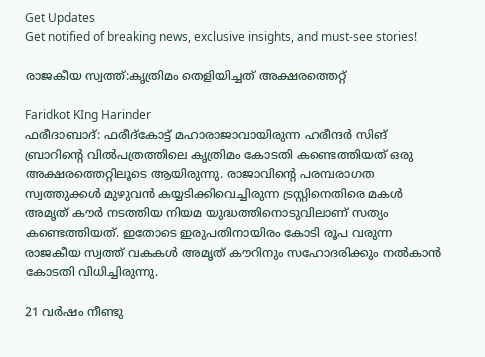Get Updates
Get notified of breaking news, exclusive insights, and must-see stories!

രാജകീയ സ്വത്ത്:കൃത്രിമം തെളിയിച്ചത് അക്ഷരത്തെറ്റ്

Faridkot KIng Harinder
ഫരീദാബാദ്: ഫരീദ്‌കോട്ട് മഹാരാജാവായിരുന്ന ഹരീന്ദര്‍ സിങ് ബ്രാറിന്റെ വില്‍പത്രത്തിലെ കൃത്രിമം കോടതി കണ്ടെത്തിയത് ഒരു അക്ഷരത്തെറ്റിലൂടെ ആയിരുന്നു. രാജാവിന്റെ പരമ്പരാഗത സ്വത്തുക്കള്‍ മുഴുവന്‍ കയ്യടിക്കിവെച്ചിരുന്ന ട്രസ്റ്റിനെതിരെ മകള്‍ അമൃത് കൗര്‍ നടത്തിയ നിയമ യുദ്ധത്തിനൊടുവിലാണ് സത്യം കണ്ടെത്തിയത്. ഇതോടെ ഇരുപതിനായിരം കോടി രൂപ വരുന്ന രാജകീയ സ്വത്ത് വകകള്‍ അമൃത് കൗറിനും സഹോദരിക്കും നല്‍കാന്‍ കോടതി വിധിച്ചിരുന്നു.

21 വര്‍ഷം നീണ്ടു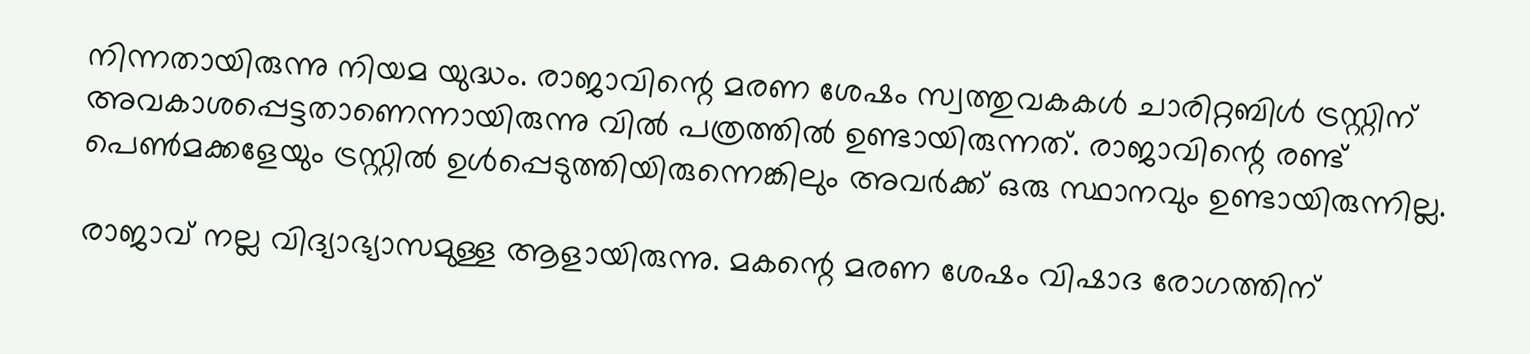നിന്നതായിരുന്നു നിയമ യുദ്ധം. രാജാവിന്റെ മരണ ശേഷം സ്വത്തുവകകള്‍ ചാരിറ്റബിള്‍ ട്രസ്റ്റിന് അവകാശപ്പെട്ടതാണെന്നായിരുന്നു വില്‍ പത്രത്തില്‍ ഉണ്ടായിരുന്നത്. രാജാവിന്റെ രണ്ട് പെണ്‍മക്കളേയും ട്രസ്റ്റില്‍ ഉള്‍പ്പെടുത്തിയിരുന്നെങ്കിലും അവര്‍ക്ക് ഒരു സ്ഥാനവും ഉണ്ടായിരുന്നില്ല.

രാജാവ് നല്ല വിദ്യാഭ്യാസമുള്ള ആളായിരുന്നു. മകന്റെ മരണ ശേഷം വിഷാദ രോഗത്തിന്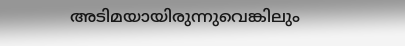അടിമയായിരുന്നുവെങ്കിലും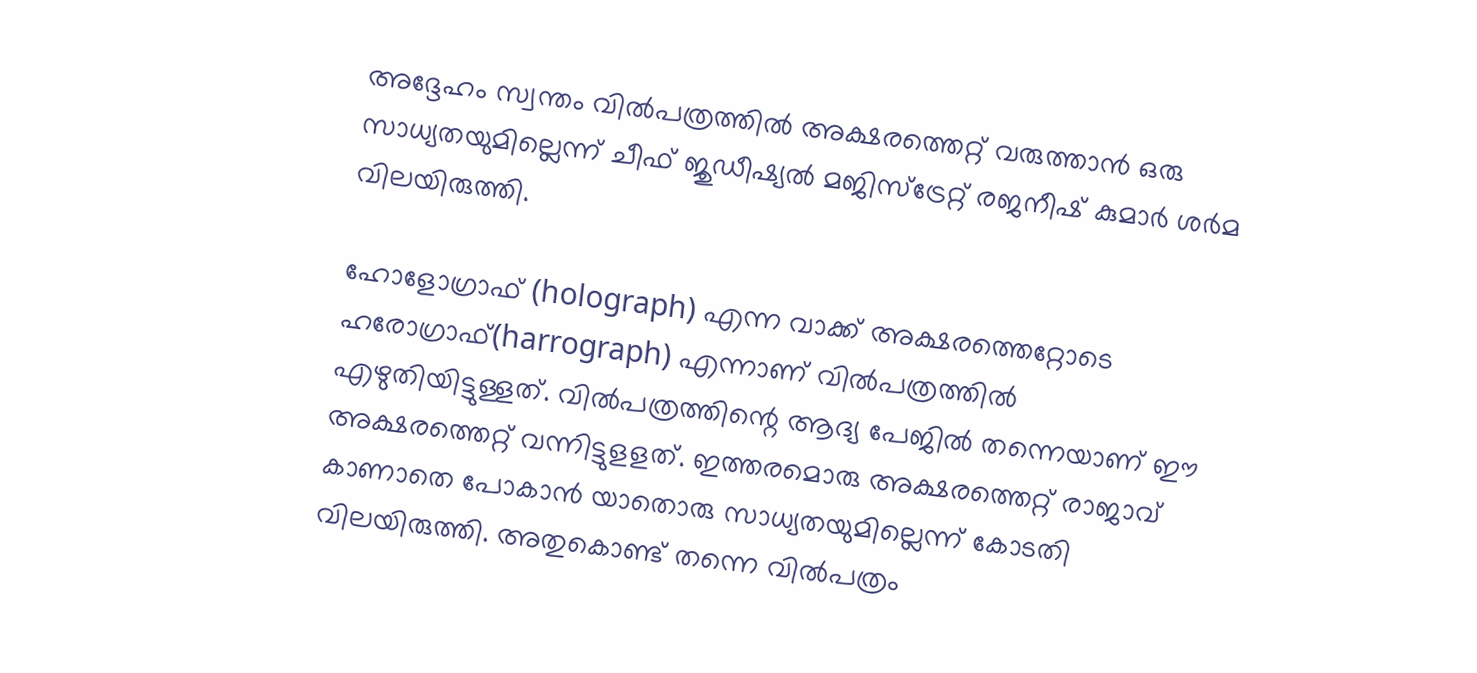അദ്ദേഹം സ്വന്തം വില്‍പത്രത്തില്‍ അക്ഷരത്തെറ്റ് വരുത്താന്‍ ഒരു സാധ്യതയുമില്ലെന്ന് ചീഫ് ജുഡീഷ്യല്‍ മജിസ്‌ട്രേറ്റ് രജനീഷ് കുമാര്‍ ശര്‍മ വിലയിരുത്തി.

ഹോളോഗ്രാഫ് (holograph) എന്ന വാക്ക് അക്ഷരത്തെറ്റോടെ ഹരോഗ്രാഫ്(harrograph) എന്നാണ് വില്‍പത്രത്തില്‍ എഴുതിയിട്ടുള്ളത്. വില്‍പത്രത്തിന്റെ ആദ്യ പേജില്‍ തന്നെയാണ് ഈ അക്ഷരത്തെറ്റ് വന്നിട്ടുളളത്. ഇത്തരമൊരു അക്ഷരത്തെറ്റ് രാജാവ് കാണാതെ പോകാന്‍ യാതൊരു സാധ്യതയുമില്ലെന്ന് കോടതി വിലയിരുത്തി. അതുകൊണ്ട് തന്നെ വില്‍പത്രം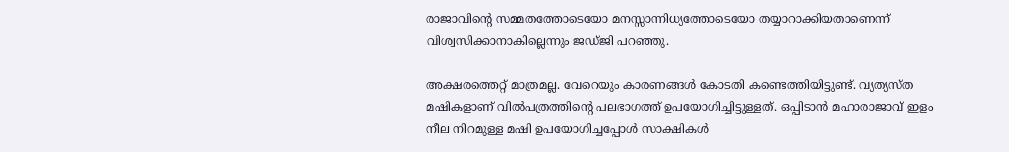രാജാവിന്റെ സമ്മതത്തോടെയോ മനസ്സാന്നിധ്യത്തോടെയോ തയ്യാറാക്കിയതാണെന്ന് വിശ്വസിക്കാനാകില്ലെന്നും ജഡ്ജി പറഞ്ഞു.

അക്ഷരത്തെറ്റ് മാത്രമല്ല. വേറെയും കാരണങ്ങള്‍ കോടതി കണ്ടെത്തിയിട്ടുണ്ട്. വ്യത്യസ്ത മഷികളാണ് വില്‍പത്രത്തിന്റെ പലഭാഗത്ത് ഉപയോഗിച്ചിട്ടുള്ളത്. ഒപ്പിടാന്‍ മഹാരാജാവ് ഇളം നീല നിറമുള്ള മഷി ഉപയോഗിച്ചപ്പോള്‍ സാക്ഷികള്‍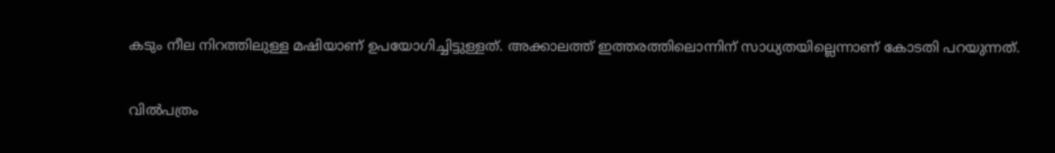കടും നീല നിറത്തിലുള്ള മഷിയാണ് ഉപയോഗിച്ചിട്ടുള്ളത്. അക്കാലത്ത് ഇത്തരത്തിലൊന്നിന് സാധ്യതയില്ലെന്നാണ് കോടതി പറയുന്നത്.

വില്‍പത്രം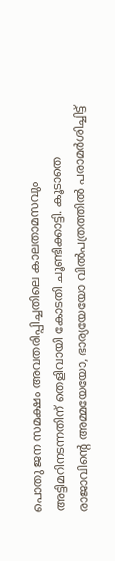പൊതു ജന സമക്ഷം അവതരിപ്പിച്ചതിലെ കാലതാമസവും അട്ടിമറിനടന്നതിന് തെളിവായി കോടതി ചൂണ്ടിക്കാട്ടി. കൂടാതെ രാജാവിന്റെ അമ്മയേയോ, ഭാര്യയേയോ വില്‍പത്രത്തില്‍ പരാമര്‍ശിച്ചിട്ട്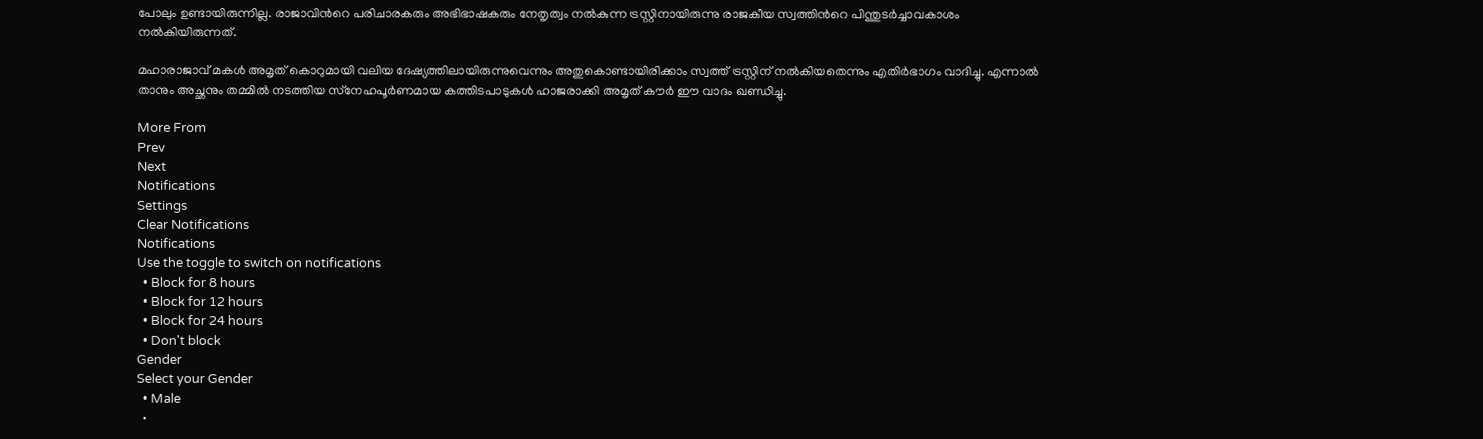പോലും ഉണ്ടായിരുന്നില്ല. രാജാവിന്‍റെ പരിചാരകരും അഭിഭാഷകരും നേതൃത്വം നല്‍കുന്ന ട്രസ്റ്റിനായിരുന്നു രാജകീയ സ്വത്തിന്‍റെ പിന്തുടര്‍ച്ചാവകാശം നല്‍കിയിരുന്നത്.

മഹാരാജാവ് മകള്‍ അമൃത് കൊറുമായി വലിയ ദേഷ്യത്തിലായിരുന്നുവെന്നും അതുകൊണ്ടായിരിക്കാം സ്വത്ത് ട്രസ്റ്റിന് നല്‍കിയതെന്നും എതിര്‍ഭാഗം വാദിച്ചു. എന്നാല്‍ താനും അച്ഛനും തമ്മില്‍ നടത്തിയ സ്‌നേഹപൂര്‍ണമായ കത്തിടപാടുകള്‍ ഹാജരാക്കി അമൃത് കൗര്‍ ഈ വാദം ഖണ്ഡിച്ചു.

More From
Prev
Next
Notifications
Settings
Clear Notifications
Notifications
Use the toggle to switch on notifications
  • Block for 8 hours
  • Block for 12 hours
  • Block for 24 hours
  • Don't block
Gender
Select your Gender
  • Male
  •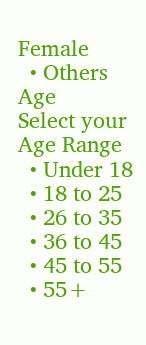Female
  • Others
Age
Select your Age Range
  • Under 18
  • 18 to 25
  • 26 to 35
  • 36 to 45
  • 45 to 55
  • 55+